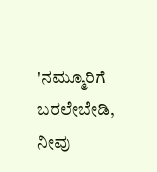'ನಮ್ಮೂರಿಗೆ ಬರಲೇಬೇಡಿ, ನೀವು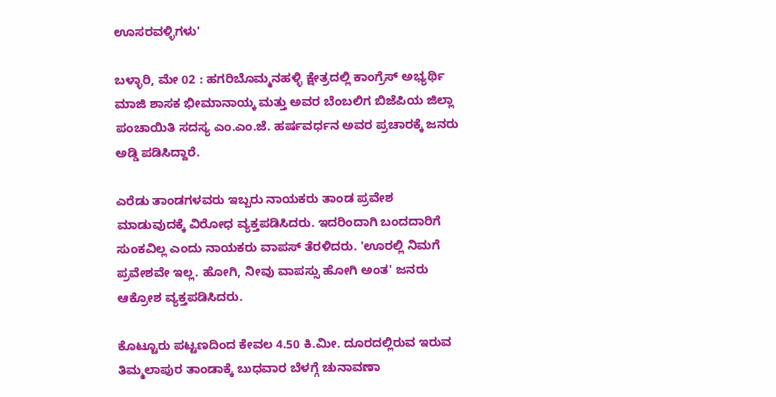ಊಸರವಳ್ಳಿಗಳು'

ಬಳ್ಳಾರಿ, ಮೇ 02 : ಹಗರಿಬೊಮ್ಮನಹಳ್ಳಿ ಕ್ಷೇತ್ರದಲ್ಲಿ ಕಾಂಗ್ರೆಸ್ ಅಭ್ಯರ್ಥಿ ಮಾಜಿ ಶಾಸಕ ಭೀಮಾನಾಯ್ಕ ಮತ್ತು ಅವರ ಬೆಂಬಲಿಗ ಬಿಜೆಪಿಯ ಜಿಲ್ಲಾ ಪಂಚಾಯಿತಿ ಸದಸ್ಯ ಎಂ.ಎಂ.ಜೆ. ಹರ್ಷವರ್ಧನ ಅವರ ಪ್ರಚಾರಕ್ಕೆ ಜನರು ಅಡ್ಡಿ ಪಡಿಸಿದ್ದಾರೆ.

ಎರೆಡು ತಾಂಡಗಳವರು ಇಬ್ಬರು ನಾಯಕರು ತಾಂಡ ಪ್ರವೇಶ ಮಾಡುವುದಕ್ಕೆ ವಿರೋಧ ವ್ಯಕ್ತಪಡಿಸಿದರು. ಇದರಿಂದಾಗಿ ಬಂದದಾರಿಗೆ ಸುಂಕವಿಲ್ಲ ಎಂದು ನಾಯಕರು ವಾಪಸ್ ತೆರಳಿದರು. 'ಊರಲ್ಲಿ ನಿಮಗೆ ಪ್ರವೇಶವೇ ಇಲ್ಲ. ಹೋಗಿ, ನೀವು ವಾಪಸ್ಸು ಹೋಗಿ ಅಂತ' ಜನರು ಆಕ್ರೋಶ ವ್ಯಕ್ತಪಡಿಸಿದರು.

ಕೊಟ್ಟೂರು ಪಟ್ಟಣದಿಂದ ಕೇವಲ 4.50 ಕಿ.ಮೀ. ದೂರದಲ್ಲಿರುವ ಇರುವ ತಿಮ್ಮಲಾಪುರ ತಾಂಡಾಕ್ಕೆ ಬುಧವಾರ ಬೆಳಗ್ಗೆ ಚುನಾವಣಾ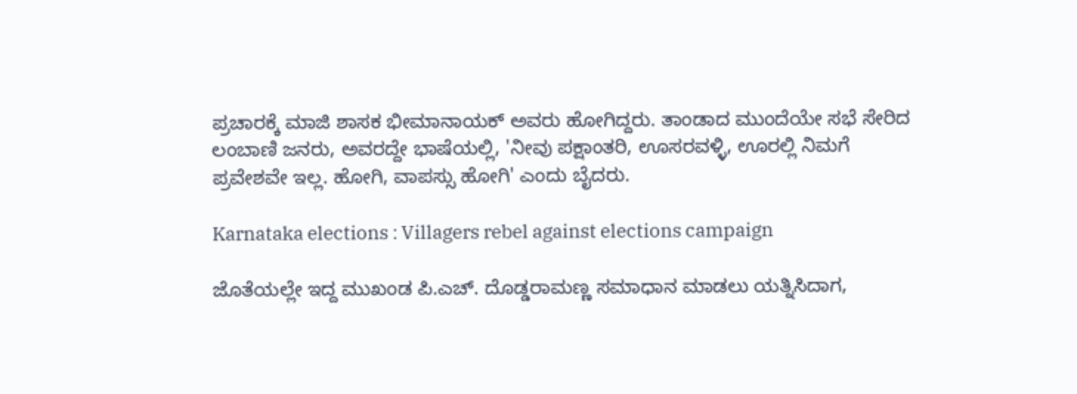ಪ್ರಚಾರಕ್ಕೆ ಮಾಜಿ ಶಾಸಕ ಭೀಮಾನಾಯಕ್ ಅವರು ಹೋಗಿದ್ದರು. ತಾಂಡಾದ ಮುಂದೆಯೇ ಸಭೆ ಸೇರಿದ ಲಂಬಾಣಿ ಜನರು, ಅವರದ್ದೇ ಭಾಷೆಯಲ್ಲಿ, 'ನೀವು ಪಕ್ಷಾಂತರಿ, ಊಸರವಳ್ಳಿ, ಊರಲ್ಲಿ ನಿಮಗೆ ಪ್ರವೇಶವೇ ಇಲ್ಲ. ಹೋಗಿ, ವಾಪಸ್ಸು ಹೋಗಿ' ಎಂದು ಬೈದರು.

Karnataka elections : Villagers rebel against elections campaign

ಜೊತೆಯಲ್ಲೇ ಇದ್ದ ಮುಖಂಡ ಪಿ.ಎಚ್. ದೊಡ್ಡರಾಮಣ್ಣ ಸಮಾಧಾನ ಮಾಡಲು ಯತ್ನಿಸಿದಾಗ,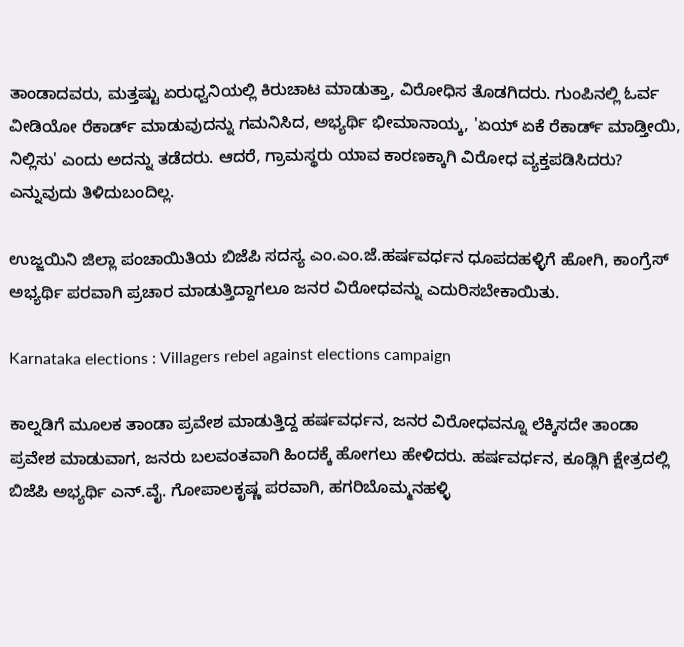ತಾಂಡಾದವರು, ಮತ್ತಷ್ಟು ಏರುಧ್ವನಿಯಲ್ಲಿ ಕಿರುಚಾಟ ಮಾಡುತ್ತಾ, ವಿರೋಧಿಸ ತೊಡಗಿದರು. ಗುಂಪಿನಲ್ಲಿ ಓರ್ವ ವೀಡಿಯೋ ರೆಕಾರ್ಡ್ ಮಾಡುವುದನ್ನು ಗಮನಿಸಿದ, ಅಭ್ಯರ್ಥಿ ಭೀಮಾನಾಯ್ಕ, 'ಏಯ್ ಏಕೆ ರೆಕಾರ್ಡ್ ಮಾಡ್ತೀಯಿ, ನಿಲ್ಲಿಸು' ಎಂದು ಅದನ್ನು ತಡೆದರು. ಆದರೆ, ಗ್ರಾಮಸ್ಥರು ಯಾವ ಕಾರಣಕ್ಕಾಗಿ ವಿರೋಧ ವ್ಯಕ್ತಪಡಿಸಿದರು? ಎನ್ನುವುದು ತಿಳಿದುಬಂದಿಲ್ಲ.

ಉಜ್ಜಯಿನಿ ಜಿಲ್ಲಾ ಪಂಚಾಯಿತಿಯ ಬಿಜೆಪಿ ಸದಸ್ಯ ಎಂ.ಎಂ.ಜೆ.ಹರ್ಷವರ್ಧನ ಧೂಪದಹಳ್ಳಿಗೆ ಹೋಗಿ, ಕಾಂಗ್ರೆಸ್ ಅಭ್ಯರ್ಥಿ ಪರವಾಗಿ ಪ್ರಚಾರ ಮಾಡುತ್ತಿದ್ದಾಗಲೂ ಜನರ ವಿರೋಧವನ್ನು ಎದುರಿಸಬೇಕಾಯಿತು.

Karnataka elections : Villagers rebel against elections campaign

ಕಾಲ್ನಡಿಗೆ ಮೂಲಕ ತಾಂಡಾ ಪ್ರವೇಶ ಮಾಡುತ್ತಿದ್ದ ಹರ್ಷವರ್ಧನ, ಜನರ ವಿರೋಧವನ್ನೂ ಲೆಕ್ಕಿಸದೇ ತಾಂಡಾ ಪ್ರವೇಶ ಮಾಡುವಾಗ, ಜನರು ಬಲವಂತವಾಗಿ ಹಿಂದಕ್ಕೆ ಹೋಗಲು ಹೇಳಿದರು. ಹರ್ಷವರ್ಧನ, ಕೂಡ್ಲಿಗಿ ಕ್ಷೇತ್ರದಲ್ಲಿ ಬಿಜೆಪಿ ಅಭ್ಯರ್ಥಿ ಎನ್.ವೈ. ಗೋಪಾಲಕೃಷ್ಣ ಪರವಾಗಿ, ಹಗರಿಬೊಮ್ಮನಹಳ್ಳಿ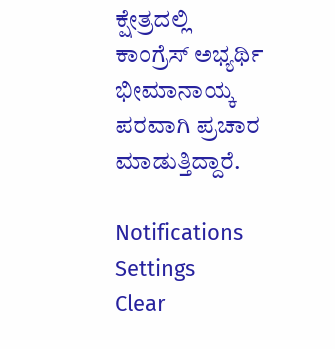ಕ್ಷೇತ್ರದಲ್ಲಿ ಕಾಂಗ್ರೆಸ್ ಅಭ್ಯರ್ಥಿ ಭೀಮಾನಾಯ್ಕ ಪರವಾಗಿ ಪ್ರಚಾರ ಮಾಡುತ್ತಿದ್ದಾರೆ.

Notifications
Settings
Clear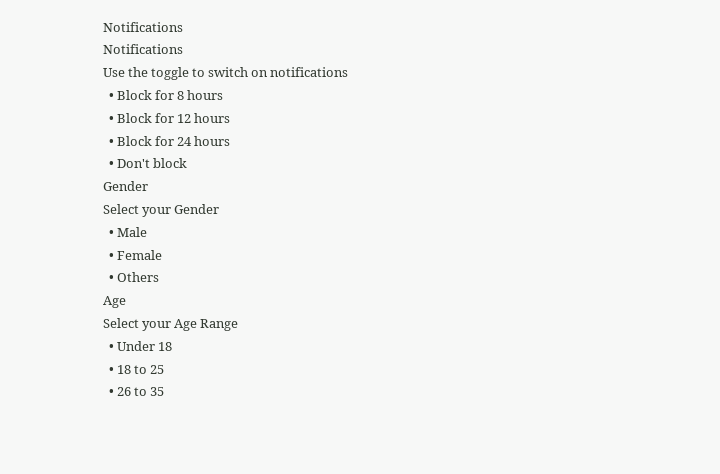Notifications
Notifications
Use the toggle to switch on notifications
  • Block for 8 hours
  • Block for 12 hours
  • Block for 24 hours
  • Don't block
Gender
Select your Gender
  • Male
  • Female
  • Others
Age
Select your Age Range
  • Under 18
  • 18 to 25
  • 26 to 35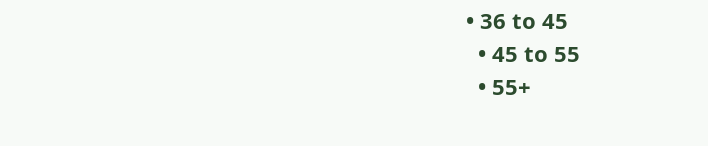• 36 to 45
  • 45 to 55
  • 55+